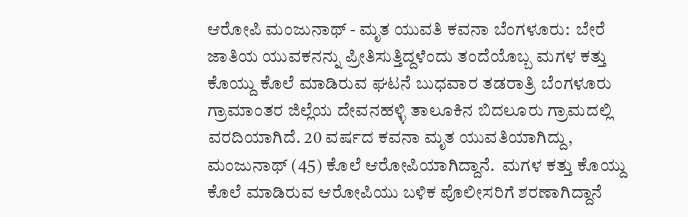ಆರೋಪಿ ಮಂಜುನಾಥ್‌ - ಮೃತ ಯುವತಿ ಕವನಾ ಬೆಂಗಳೂರು:  ಬೇರೆ ಜಾತಿಯ ಯುವಕನನ್ನು ಪ್ರೀತಿಸುತ್ತಿದ್ದಳೆಂದು ತಂದೆಯೊಬ್ಬ ಮಗಳ ಕತ್ತು ಕೊಯ್ದು ಕೊಲೆ ಮಾಡಿರುವ ಘಟನೆ ಬುಧವಾರ ತಡರಾತ್ರಿ ಬೆಂಗಳೂರು ಗ್ರಾಮಾಂತರ ಜಿಲ್ಲೆಯ ದೇವನಹಳ್ಳಿ ತಾಲೂಕಿನ ಬಿದಲೂರು ಗ್ರಾಮದಲ್ಲಿ ವರದಿಯಾಗಿದೆ. 20 ವರ್ಷದ ಕವನಾ ಮೃತ ಯುವತಿಯಾಗಿದ್ದು, ಮಂಜುನಾಥ್‌ (45) ಕೊಲೆ ಆರೋಪಿಯಾಗಿದ್ದಾನೆ.  ಮಗಳ ಕತ್ತು ಕೊಯ್ದು ಕೊಲೆ ಮಾಡಿರುವ ಆರೋಪಿಯು ಬಳಿಕ ಪೊಲೀಸರಿಗೆ ಶರಣಾಗಿದ್ದಾನೆ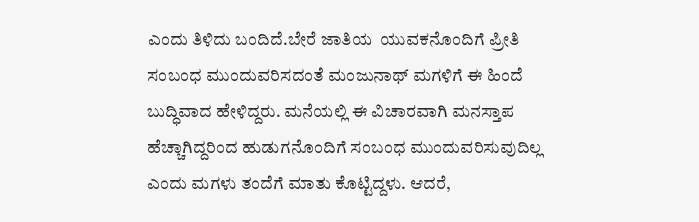ಎಂದು ತಿಳಿದು ಬಂದಿದೆ.ಬೇರೆ ಜಾತಿಯ  ಯುವಕನೊಂದಿಗೆ ಪ್ರೀತಿ ಸಂಬಂಧ ಮುಂದುವರಿಸದಂತೆ ಮಂಜುನಾಥ್ ಮಗಳಿಗೆ ಈ ಹಿಂದೆ ಬುದ್ಧಿವಾದ ಹೇಳಿದ್ದರು. ಮನೆಯಲ್ಲಿ ಈ ವಿಚಾರವಾಗಿ ಮನಸ್ತಾಪ ಹೆಚ್ಚಾಗಿದ್ದರಿಂದ ಹುಡುಗನೊಂದಿಗೆ ಸಂಬಂಧ ಮುಂದುವರಿಸುವುದಿಲ್ಲ ಎಂದು ಮಗಳು ತಂದೆಗೆ ಮಾತು ಕೊಟ್ಟಿದ್ದಳು. ಆದರೆ,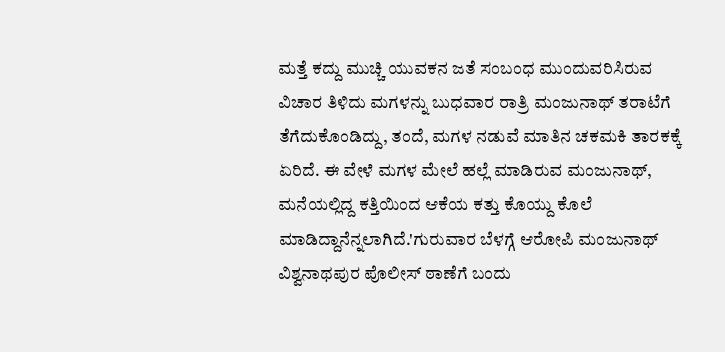ಮತ್ತೆ ಕದ್ದು ಮುಚ್ಚಿ ಯುವಕನ ಜತೆ ಸಂಬಂಧ ಮುಂದುವರಿಸಿರುವ ವಿಚಾರ ತಿಳಿದು ಮಗಳನ್ನು ಬುಧವಾರ ರಾತ್ರಿ ಮಂಜುನಾಥ್‌ ತರಾಟೆಗೆ ತೆಗೆದುಕೊಂಡಿದ್ದು, ತಂದೆ, ಮಗಳ ನಡುವೆ ಮಾತಿನ ಚಕಮಕಿ ತಾರಕಕ್ಕೆ ಏರಿದೆ. ಈ ವೇಳೆ ಮಗಳ ಮೇಲೆ ಹಲ್ಲೆ ಮಾಡಿರುವ ಮಂಜುನಾಥ್‌, ಮನೆಯಲ್ಲಿದ್ದ ಕತ್ತಿಯಿಂದ ಆಕೆಯ ಕತ್ತು ಕೊಯ್ದು ಕೊಲೆ ಮಾಡಿದ್ದಾನೆನ್ನಲಾಗಿದೆ.'ಗುರುವಾರ ಬೆಳಗ್ಗೆ ಆರೋಪಿ ಮಂಜುನಾಥ್ ವಿಶ್ವನಾಥಪುರ ಪೊಲೀಸ್ ಠಾಣೆಗೆ ಬಂದು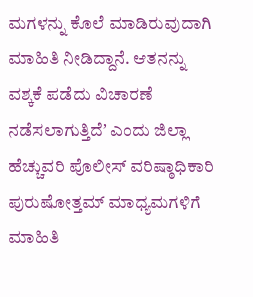ಮಗಳನ್ನು ಕೊಲೆ ಮಾಡಿರುವುದಾಗಿ ಮಾಹಿತಿ ನೀಡಿದ್ದಾನೆ. ಆತನನ್ನು ವಶ್ಕಕೆ ಪಡೆದು ವಿಚಾರಣೆ ನಡೆಸಲಾಗುತ್ತಿದೆʼ ಎಂದು ಜಿಲ್ಲಾ ಹೆಚ್ಚುವರಿ ಪೊಲೀಸ್ ವರಿಷ್ಠಾಧಿಕಾರಿ ಪುರುಷೋತ್ತಮ್‌ ಮಾಧ್ಯಮಗಳಿಗೆ ಮಾಹಿತಿ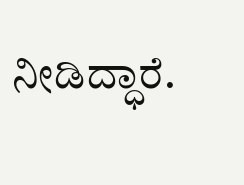ನೀಡಿದ್ಧಾರೆ.